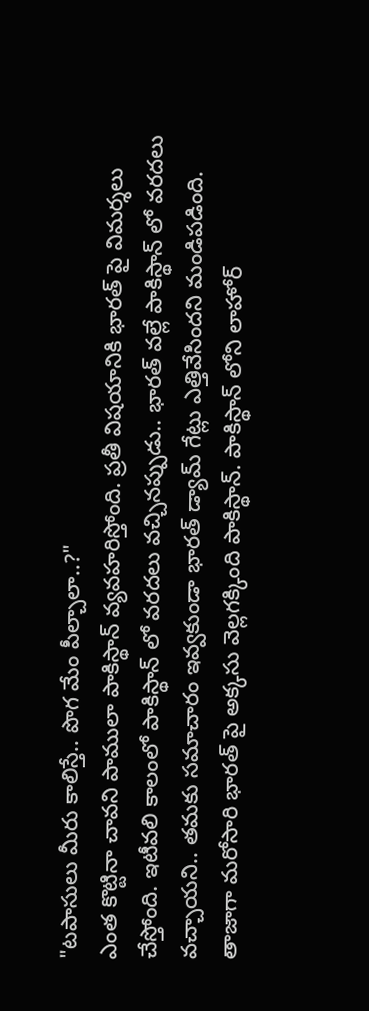"టపాసులు మీరు కాలిస్తే.. పొగ మేం పీల్చాలా..?"
ఎంత కొట్టినా చావని పాములా పాకిస్థాన్ వ్యవహరిస్తోంది. ప్రతీ విషయానికి భారత్ పై విమర్శలు చేస్తోంది. ఇటీవలి కాలంలో పాకిస్థాన్ లో వరదలు వచ్చినప్పుడు.. భారత్ వల్లే పాకిస్థాన్ లో వరదలు వచ్చాయని.. తమకు సమాచారం ఇవ్వకుండా భారత్ డ్యామ్ గేట్లు ఎత్తివేసిందని మండిపడింది. తాజాగా మరోసారి భారత్ పై అక్కసు వెల్లగక్కింది పాకిస్థాన్. పాకిస్థాన్ లోని లాహోర్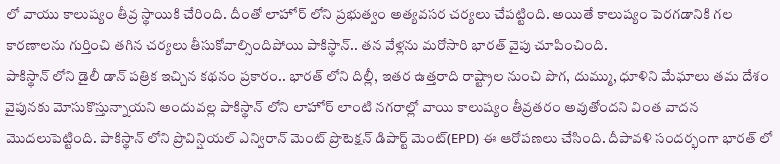లో వాయు కాలుష్యం తీవ్ర స్థాయికి చేరింది. దీంతో లాహోర్ లోని ప్రభుత్వం అత్యవసర చర్యలు చేపట్టింది. అయితే కాలుష్యం పెరగడానికి గల కారణాలను గుర్తించి తగిన చర్యలు తీసుకోవాల్సిందిపోయి పాకిస్థాన్.. తన వేళ్లను మరోసారి భారత్ వైపు చూపించింది.
పాకిస్థాన్ లోని డైలీ డాన్ పత్రిక ఇచ్చిన కథనం ప్రకారం.. భారత్ లోని దిల్లీ, ఇతర ఉత్తరాది రాష్ట్రాల నుంచి పొగ, దుమ్ము, ధూళిని మేఘాలు తమ దేశం వైపునకు మోసుకొస్తున్నాయని అందువల్ల పాకిస్థాన్ లోని లాహోర్ లాంటి నగరాల్లో వాయి కాలుష్యం తీవ్రతరం అవుతోందని వింత వాదన మొదలుపెట్టింది. పాకిస్థాన్ లోని ప్రొవిన్షియల్ ఎన్విరాన్ మెంట్ ప్రొటెక్షన్ డిపార్ట్ మెంట్(EPD) ఈ ఆరోపణలు చేసింది. దీపావళి సందర్భంగా భారత్ లో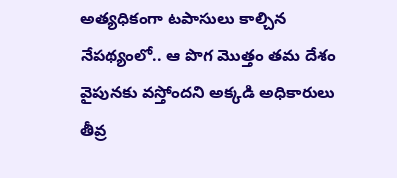అత్యధికంగా టపాసులు కాల్చిన నేపథ్యంలో.. ఆ పొగ మొత్తం తమ దేశం వైపునకు వస్తోందని అక్కడి అధికారులు తీవ్ర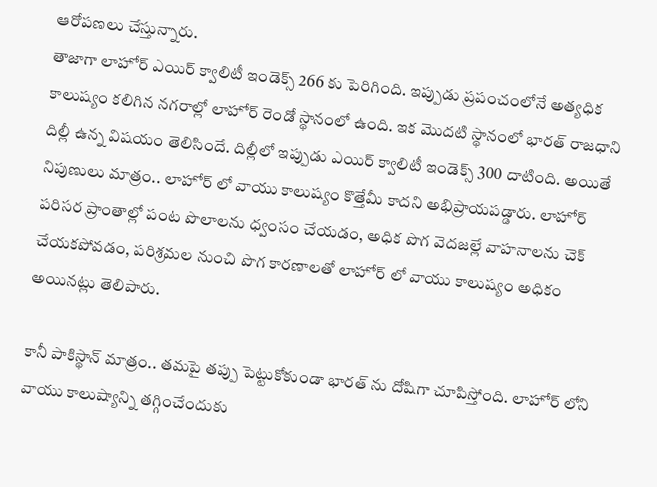ఆరోపణలు చేస్తున్నారు.
తాజాగా లాహోర్ ఎయిర్ క్వాలిటీ ఇండెక్స్ 266 కు పెరిగింది. ఇప్పుడు ప్రపంచంలోనే అత్యధిక కాలుష్యం కలిగిన నగరాల్లో లాహోర్ రెండో స్థానంలో ఉంది. ఇక మొదటి స్థానంలో భారత్ రాజధాని దిల్లీ ఉన్న విషయం తెలిసిందే. దిల్లీలో ఇప్పుడు ఎయిర్ క్వాలిటీ ఇండెక్స్ 300 దాటింది. అయితే నిపుణులు మాత్రం.. లాహోర్ లో వాయు కాలుష్యం కొత్తేమీ కాదని అభిప్రాయపడ్డారు. లాహోర్ పరిసర ప్రాంతాల్లో పంట పొలాలను ధ్వంసం చేయడం, అధిక పొగ వెదజల్లే వాహనాలను చెక్ చేయకపోవడం, పరిశ్రమల నుంచి పొగ కారణాలతో లాహోర్ లో వాయు కాలుష్యం అధికం అయినట్లు తెలిపారు.

కానీ పాకిస్థాన్ మాత్రం.. తమపై తప్పు పెట్టుకోకుండా భారత్ ను దోషిగా చూపిస్తోంది. లాహోర్ లోని వాయు కాలుష్యాన్ని తగ్గించేందుకు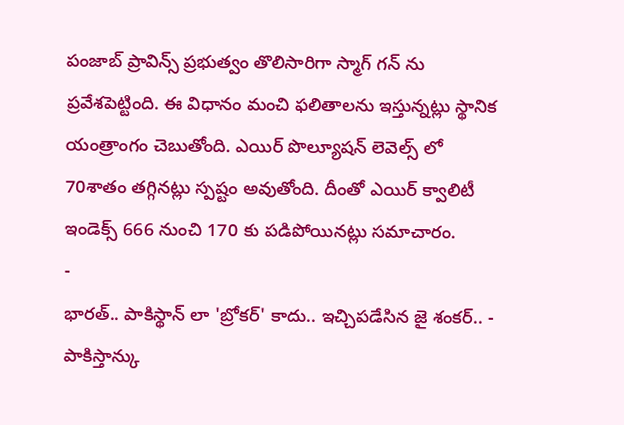పంజాబ్ ప్రావిన్స్ ప్రభుత్వం తొలిసారిగా స్మాగ్ గన్ ను ప్రవేశపెట్టింది. ఈ విధానం మంచి ఫలితాలను ఇస్తున్నట్లు స్థానిక యంత్రాంగం చెబుతోంది. ఎయిర్ పొల్యూషన్ లెవెల్స్ లో 70శాతం తగ్గినట్లు స్పష్టం అవుతోంది. దీంతో ఎయిర్ క్వాలిటీ ఇండెక్స్ 666 నుంచి 170 కు పడిపోయినట్లు సమాచారం.
-
భారత్.. పాకిస్థాన్ లా 'బ్రోకర్' కాదు.. ఇచ్చిపడేసిన జై శంకర్.. -
పాకిస్తాన్కు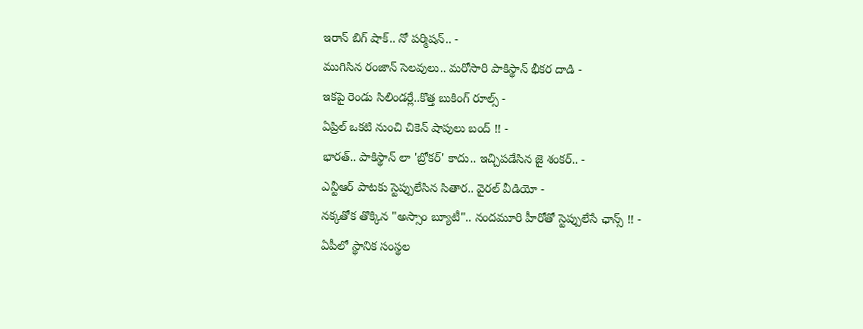ఇరాన్ బిగ్ షాక్.. నో పర్మిషన్.. -
ముగిసిన రంజాన్ సెలవులు.. మరోసారి పాకిస్థాన్ భీకర దాడి -
ఇకపై రెండు సిలిండర్లే..కొత్త బుకింగ్ రూల్స్ -
ఏప్రిల్ ఒకటి నుంచి చికెన్ షాపులు బంద్ !! -
భారత్.. పాకిస్థాన్ లా 'బ్రోకర్' కాదు.. ఇచ్చిపడేసిన జై శంకర్.. -
ఎన్టీఆర్ పాటకు స్టెప్పులేసిన సితార.. వైరల్ వీడియో -
నక్కతోక తొక్కిన "అస్సాం బ్యూటీ".. నందమూరి హీరోతో స్టెప్పులేసే ఛాన్స్ !! -
ఏపీలో స్థానిక సంస్థల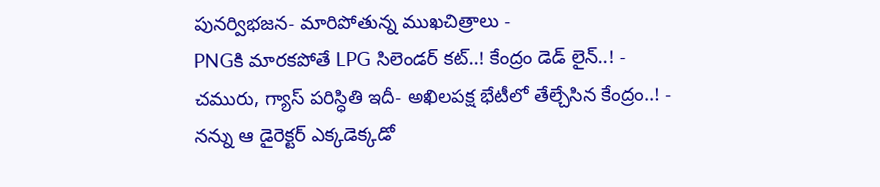పునర్విభజన- మారిపోతున్న ముఖచిత్రాలు -
PNGకి మారకపోతే LPG సిలెండర్ కట్..! కేంద్రం డెడ్ లైన్..! -
చమురు, గ్యాస్ పరిస్ధితి ఇదీ- అఖిలపక్ష భేటీలో తేల్చేసిన కేంద్రం..! -
నన్ను ఆ డైరెక్టర్ ఎక్కడెక్కడో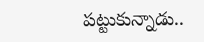పట్టుకున్నాడు..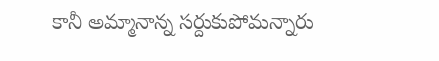కానీ అమ్మానాన్న సర్దుకుపోమన్నారు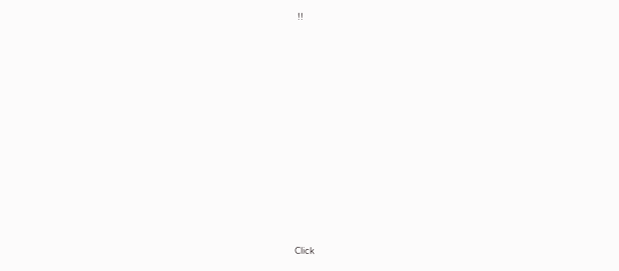!!












Click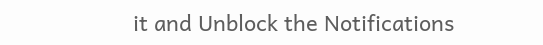it and Unblock the Notifications